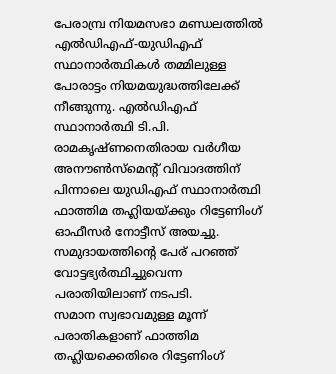പേരാമ്പ്ര നിയമസഭാ മണ്ഡലത്തിൽ എൽഡിഎഫ്-യുഡിഎഫ് സ്ഥാനാർത്ഥികൾ തമ്മിലുള്ള പോരാട്ടം നിയമയുദ്ധത്തിലേക്ക് നീങ്ങുന്നു. എൽഡിഎഫ് സ്ഥാനാർത്ഥി ടി.പി. രാമകൃഷ്ണനെതിരായ വർഗീയ അനൗൺസ്മെന്റ് വിവാദത്തിന് പിന്നാലെ യുഡിഎഫ് സ്ഥാനാർത്ഥി ഫാത്തിമ തഹ്ലിയയ്ക്കും റിട്ടേണിംഗ് ഓഫീസർ നോട്ടീസ് അയച്ചു. സമുദായത്തിന്റെ പേര് പറഞ്ഞ് വോട്ടഭ്യർത്ഥിച്ചുവെന്ന പരാതിയിലാണ് നടപടി.
സമാന സ്വഭാവമുള്ള മൂന്ന് പരാതികളാണ് ഫാത്തിമ തഹ്ലിയക്കെതിരെ റിട്ടേണിംഗ്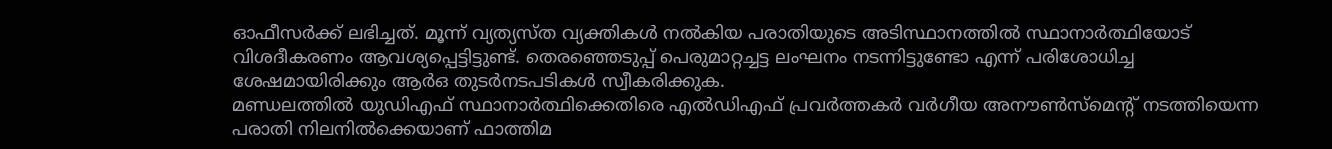ഓഫീസർക്ക് ലഭിച്ചത്. മൂന്ന് വ്യത്യസ്ത വ്യക്തികൾ നൽകിയ പരാതിയുടെ അടിസ്ഥാനത്തിൽ സ്ഥാനാർത്ഥിയോട് വിശദീകരണം ആവശ്യപ്പെട്ടിട്ടുണ്ട്. തെരഞ്ഞെടുപ്പ് പെരുമാറ്റച്ചട്ട ലംഘനം നടന്നിട്ടുണ്ടോ എന്ന് പരിശോധിച്ച ശേഷമായിരിക്കും ആർഒ തുടർനടപടികൾ സ്വീകരിക്കുക.
മണ്ഡലത്തിൽ യുഡിഎഫ് സ്ഥാനാർത്ഥിക്കെതിരെ എൽഡിഎഫ് പ്രവർത്തകർ വർഗീയ അനൗൺസ്മെന്റ് നടത്തിയെന്ന പരാതി നിലനിൽക്കെയാണ് ഫാത്തിമ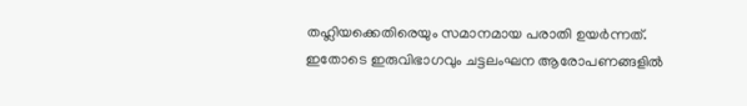തഹ്ലിയക്കെതിരെയും സമാനമായ പരാതി ഉയർന്നത്. ഇതോടെ ഇരുവിഭാഗവും ചട്ടലംഘന ആരോപണങ്ങളിൽ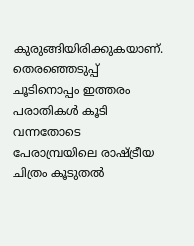കുരുങ്ങിയിരിക്കുകയാണ്. തെരഞ്ഞെടുപ്പ് ചൂടിനൊപ്പം ഇത്തരം പരാതികൾ കൂടി വന്നതോടെ പേരാമ്പ്രയിലെ രാഷ്ട്രീയ ചിത്രം കൂടുതൽ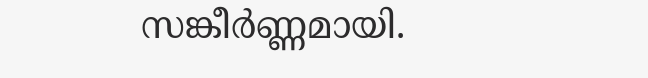സങ്കീർണ്ണമായി.